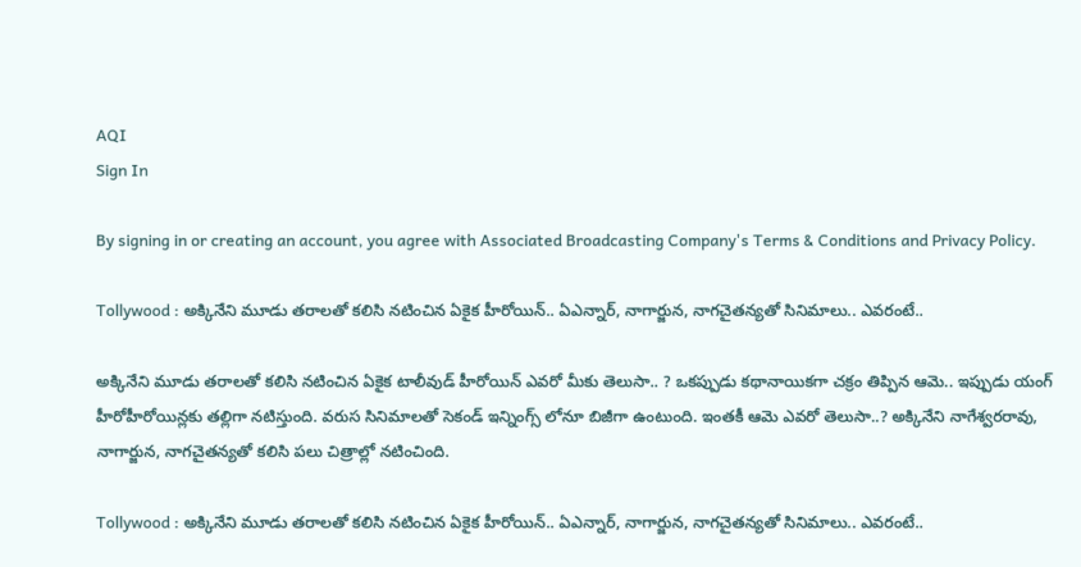AQI
Sign In

By signing in or creating an account, you agree with Associated Broadcasting Company's Terms & Conditions and Privacy Policy.

Tollywood : అక్కినేని మూడు తరాలతో కలిసి నటించిన ఏకైక హీరోయిన్.. ఏఎన్నార్, నాగార్జున, నాగచైతన్యతో సినిమాలు.. ఎవరంటే..

అక్కినేని మూడు తరాలతో కలిసి నటించిన ఏకైక టాలీవుడ్ హీరోయిన్ ఎవరో మీకు తెలుసా.. ? ఒకప్పుడు కథానాయికగా చక్రం తిప్పిన ఆమె.. ఇప్పుడు యంగ్ హీరోహీరోయిన్లకు తల్లిగా నటిస్తుంది. వరుస సినిమాలతో సెకండ్ ఇన్నింగ్స్ లోనూ బిజీగా ఉంటుంది. ఇంతకీ ఆమె ఎవరో తెలుసా..? అక్కినేని నాగేశ్వరరావు, నాగార్జున, నాగచైతన్యతో కలిసి పలు చిత్రాల్లో నటించింది.

Tollywood : అక్కినేని మూడు తరాలతో కలిసి నటించిన ఏకైక హీరోయిన్.. ఏఎన్నార్, నాగార్జున, నాగచైతన్యతో సినిమాలు.. ఎవరంటే..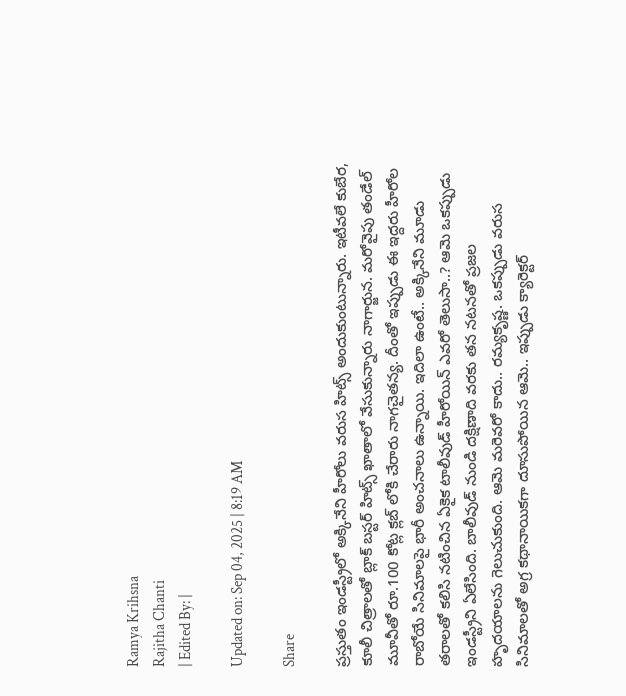Ramya Krihsna
Rajitha Chanti
| Edited By: |

Updated on: Sep 04, 2025 | 8:19 AM

Share

ప్రస్తుతం ఇండస్ట్రీలో అక్కినేని హీరోలు వరుస హిట్స్ అందుకుంటున్నారు. ఇటీవలే కుబేర, కూలీ చిత్రాలతో బ్లాక్ బస్టర్ హిట్స్ ఖాతాలో వేసుకున్నారు నాగార్జున. మరోవైపు తండేల్ మూవీతో రూ.100 కోట్ల క్లబ్ లోకి చేరారు నాగచైతన్య. దీంతో ఇప్పుడు ఈ ఇద్దరు హీరోల రాబోయే సినిమాలపై భారీ అంచనాలు ఉన్నాయి. ఇదిలా ఉంటే.. అక్కినేని మూడు తరాలతో కలిసి నటించిన ఏకైక టాలీవుడ్ హీరోయిన్ ఎవరో తెలుసా..? ఆమె ఒకప్పుడు ఇండస్ట్రీని ఏలేసింది. బాలీవుడ్ నుండి దక్షిణాది వరకు తన నటనతో ప్రజల హృదయాలను గెలుచుకుంది. ఆమె మరెవరో కాదు.. రమ్యకృష్ణ. ఒకప్పుడు వరుస సినిమాలతో అగ్ర కథానాయికగా దూసుపోయిన ఆమె.. ఇప్పుడు క్యారెక్టర్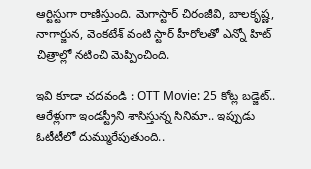ఆర్టిస్టుగా రాణిస్తుంది. మెగాస్టార్ చిరంజీవి, బాలకృష్ణ, నాగార్జున, వెంకటేశ్ వంటి స్టార్ హీరోలతో ఎన్నో హిట్ చిత్రాల్లో నటించి మెప్పించింది.

ఇవి కూడా చదవండి : OTT Movie: 25 కోట్ల బడ్జెట్.. ఆరేళ్లుగా ఇండస్ట్రీని శాసిస్తున్న సినిమా.. ఇప్పుడు ఓటీటీలో దుమ్మురేపుతుంది..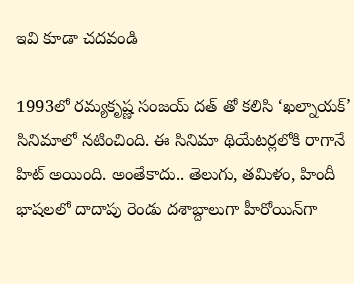ఇవి కూడా చదవండి

1993లో రమ్యకృష్ణ సంజయ్ దత్ తో కలిసి ‘ఖల్నాయక్’ సినిమాలో నటించింది. ఈ సినిమా థియేటర్లలోకి రాగానే హిట్ అయింది. అంతేకాదు.. తెలుగు, తమిళం, హిందీ భాషలలో దాదాపు రెండు దశాబ్దాలుగా హీరోయిన్‌గా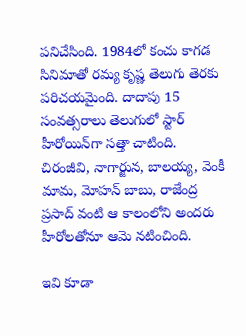పనిచేసింది. 1984లో కంచు కాగడ సినిమాతో రమ్య కృష్ణ తెలుగు తెరకు పరిచయమైంది. దాదాపు 15 సంవత్సరాలు తెలుగులో స్టార్ హీరోయిన్‌గా సత్తా చాటింది. చిరంజీవి, నాగార్జున, బాలయ్య, వెంకీ మామ, మోహన్ బాబు, రాజేంద్ర ప్రసాద్ వంటి ఆ కాలంలోని అందరు హీరోలతోనూ ఆమె నటించింది.

ఇవి కూడా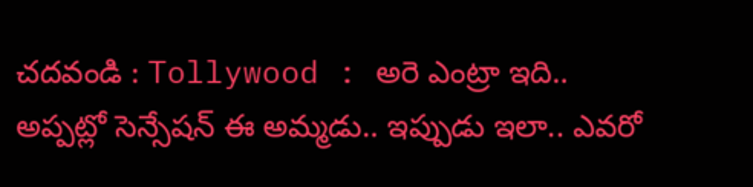చదవండి : Tollywood : అరె ఎంట్రా ఇది.. అప్పట్లో సెన్సేషన్ ఈ అమ్మడు.. ఇప్పుడు ఇలా.. ఎవరో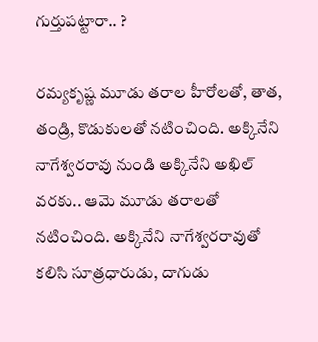గుర్తుపట్టారా.. ?

రమ్యకృష్ణ మూడు తరాల హీరోలతో, తాత, తండ్రి, కొడుకులతో నటించింది. అక్కినేని నాగేశ్వరరావు నుండి అక్కినేని అఖిల్ వరకు.. ఆమె మూడు తరాలతో నటించింది. అక్కినేని నాగేశ్వరరావుతో కలిసి సూత్రధారుడు, దాగుడు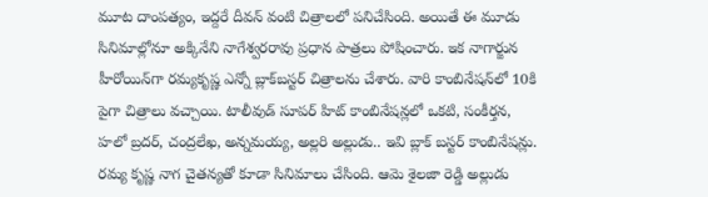మూట దాంపత్యం, ఇద్దరే దీవన్ వంటి చిత్రాలలో పనిచేసింది. అయితే ఈ మూడు సినిమాల్లోనూ అక్కినేని నాగేశ్వరరావు ప్రధాన పాత్రలు పోషించారు. ఇక నాగార్జున హీరోయిన్‌గా రమ్యకృష్ణ ఎన్నో బ్లాక్‌బస్టర్ చిత్రాలను చేశారు. వారి కాంబినేషన్‌లో 10కి పైగా చిత్రాలు వచ్చాయి. టాలీవుడ్ సూపర్ హిట్ కాంబినేషన్లలో ఒకటి, సంకీర్తన, హలో బ్రదర్, చంద్రలేఖ, అన్నమయ్య, అల్లరి అల్లుడు.. ఇవి బ్లాక్ బస్టర్ కాంబినేషన్లు. రమ్య కృష్ణ నాగ చైతన్యతో కూడా సినిమాలు చేసింది. ఆమె శైలజా రెడ్డి అల్లుడు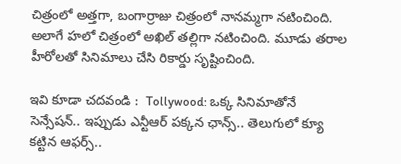చిత్రంలో అత్తగా, బంగార్రాజు చిత్రంలో నానమ్మగా నటించింది. అలాగే హలో చిత్రంలో అఖిల్ తల్లిగా నటించింది. మూడు తరాల హీరోలతో సినిమాలు చేసి రికార్డు సృష్టించింది.

ఇవి కూడా చదవండి :  Tollywood: ఒక్క సినిమాతోనే సెన్సేషన్.. ఇప్పుడు ఎన్టీఆర్ పక్కన ఛాన్స్.. తెలుగులో క్యూ కట్టిన ఆఫర్స్..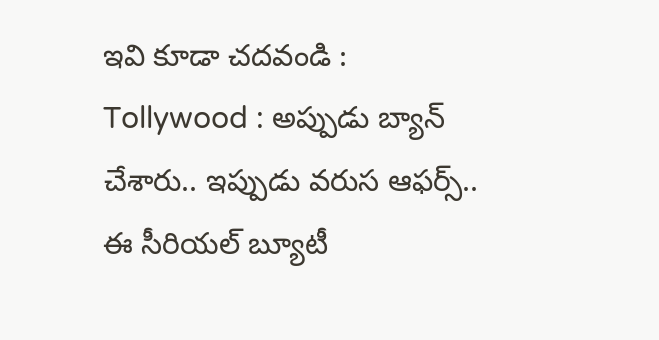ఇవి కూడా చదవండి : Tollywood : అప్పుడు బ్యాన్ చేశారు.. ఇప్పుడు వరుస ఆఫర్స్.. ఈ సీరియల్ బ్యూటీ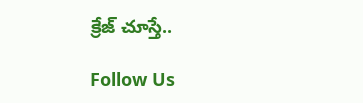క్రేజ్ చూస్తే..

Follow Us